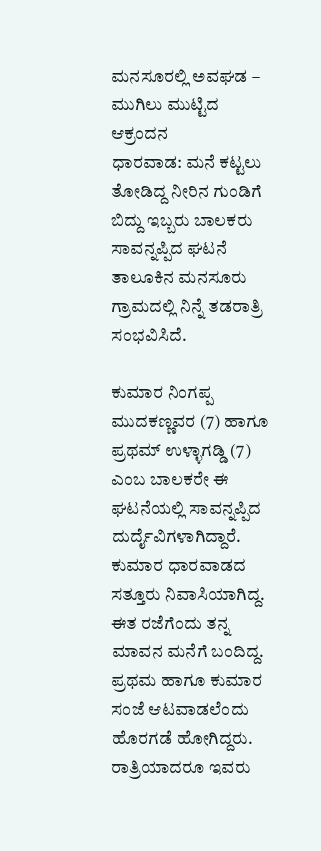ಮನಸೂರಲ್ಲಿ ಅವಘಡ – ಮುಗಿಲು ಮುಟ್ಟಿದ ಆಕ್ರಂದನ
ಧಾರವಾಡ: ಮನೆ ಕಟ್ಟಲು ತೋಡಿದ್ದ ನೀರಿನ ಗುಂಡಿಗೆ ಬಿದ್ದು ಇಬ್ಬರು ಬಾಲಕರು ಸಾವನ್ನಪ್ಪಿದ ಘಟನೆ ತಾಲೂಕಿನ ಮನಸೂರು ಗ್ರಾಮದಲ್ಲಿ ನಿನ್ನೆ ತಡರಾತ್ರಿ ಸಂಭವಿಸಿದೆ.

ಕುಮಾರ ನಿಂಗಪ್ಪ ಮುದಕಣ್ಣವರ (7) ಹಾಗೂ ಪ್ರಥಮ್ ಉಳ್ಳಾಗಡ್ಡಿ (7) ಎಂಬ ಬಾಲಕರೇ ಈ ಘಟನೆಯಲ್ಲಿ ಸಾವನ್ನಪ್ಪಿದ ದುರ್ದೈವಿಗಳಾಗಿದ್ದಾರೆ. ಕುಮಾರ ಧಾರವಾಡದ ಸತ್ತೂರು ನಿವಾಸಿಯಾಗಿದ್ದ. ಈತ ರಜೆಗೆಂದು ತನ್ನ ಮಾವನ ಮನೆಗೆ ಬಂದಿದ್ದ.
ಪ್ರಥಮ ಹಾಗೂ ಕುಮಾರ ಸಂಜೆ ಆಟವಾಡಲೆಂದು ಹೊರಗಡೆ ಹೋಗಿದ್ದರು. ರಾತ್ರಿಯಾದರೂ ಇವರು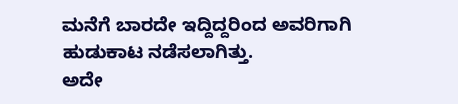ಮನೆಗೆ ಬಾರದೇ ಇದ್ದಿದ್ದರಿಂದ ಅವರಿಗಾಗಿ ಹುಡುಕಾಟ ನಡೆಸಲಾಗಿತ್ತು.
ಅದೇ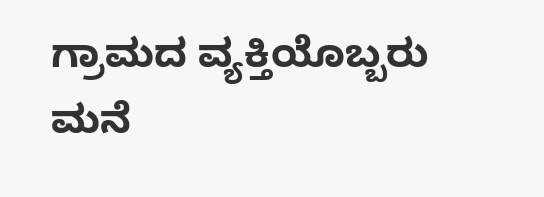ಗ್ರಾಮದ ವ್ಯಕ್ತಿಯೊಬ್ಬರು ಮನೆ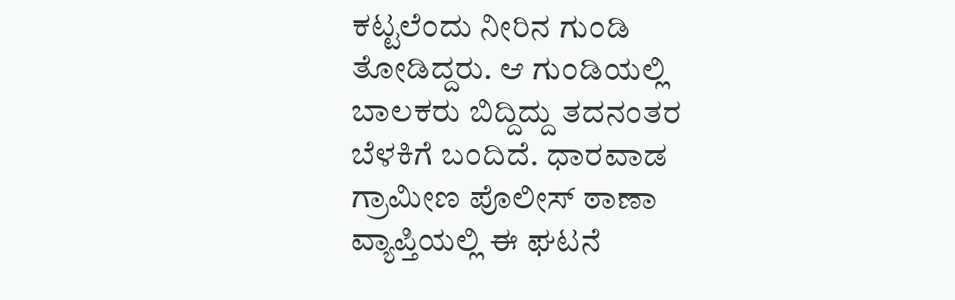ಕಟ್ಟಲೆಂದು ನೀರಿನ ಗುಂಡಿ ತೋಡಿದ್ದರು. ಆ ಗುಂಡಿಯಲ್ಲಿ ಬಾಲಕರು ಬಿದ್ದಿದ್ದು ತದನಂತರ ಬೆಳಕಿಗೆ ಬಂದಿದೆ. ಧಾರವಾಡ ಗ್ರಾಮೀಣ ಪೊಲೀಸ್ ಠಾಣಾ ವ್ಯಾಪ್ತಿಯಲ್ಲಿ ಈ ಘಟನೆ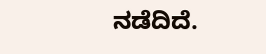ನಡೆದಿದೆ.